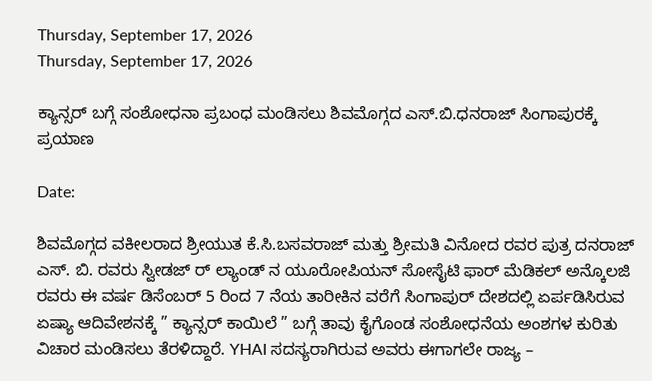Thursday, September 17, 2026
Thursday, September 17, 2026

ಕ್ಯಾನ್ಸರ್ ಬಗ್ಗೆ ಸಂಶೋಧನಾ ಪ್ರಬಂಧ ಮಂಡಿಸಲು ಶಿವಮೊಗ್ಗದ ಎಸ್.ಬಿ.ಧನರಾಜ್ ಸಿಂಗಾಪುರಕ್ಕೆ ಪ್ರಯಾಣ

Date:

ಶಿವಮೊಗ್ಗದ ವಕೀಲರಾದ ಶ್ರೀಯುತ ಕೆ.ಸಿ.ಬಸವರಾಜ್ ಮತ್ತು ಶ್ರೀಮತಿ ವಿನೋದ ರವರ ಪುತ್ರ ದನರಾಜ್ ಎಸ್. ಬಿ. ರವರು ಸ್ವೀಡಜ್ ರ್ ಲ್ಯಾಂಡ್ ನ ಯೂರೋಪಿಯನ್ ಸೋಸೈಟಿ ಫಾರ್ ಮೆಡಿಕಲ್ ಅನ್ಕೊಲಜಿ ರವರು ಈ ವರ್ಷ ಡಿಸೆಂಬರ್ 5 ರಿಂದ 7 ನೆಯ ತಾರೀಕಿನ ವರೆಗೆ ಸಿಂಗಾಪುರ್ ದೇಶದಲ್ಲಿ ಏರ್ಪಡಿಸಿರುವ ಏಷ್ಯಾ ಆದಿವೇಶನಕ್ಕೆ ” ಕ್ಯಾನ್ಸರ್ ಕಾಯಿಲೆ ” ಬಗ್ಗೆ ತಾವು ಕೈಗೊಂಡ ಸಂಶೋಧನೆಯ ಅಂಶಗಳ ಕುರಿತು ವಿಚಾರ ಮಂಡಿಸಲು ತೆರಳಿದ್ದಾರೆ. YHAI ಸದಸ್ಯರಾಗಿರುವ ಅವರು ಈಗಾಗಲೇ ರಾಜ್ಯ –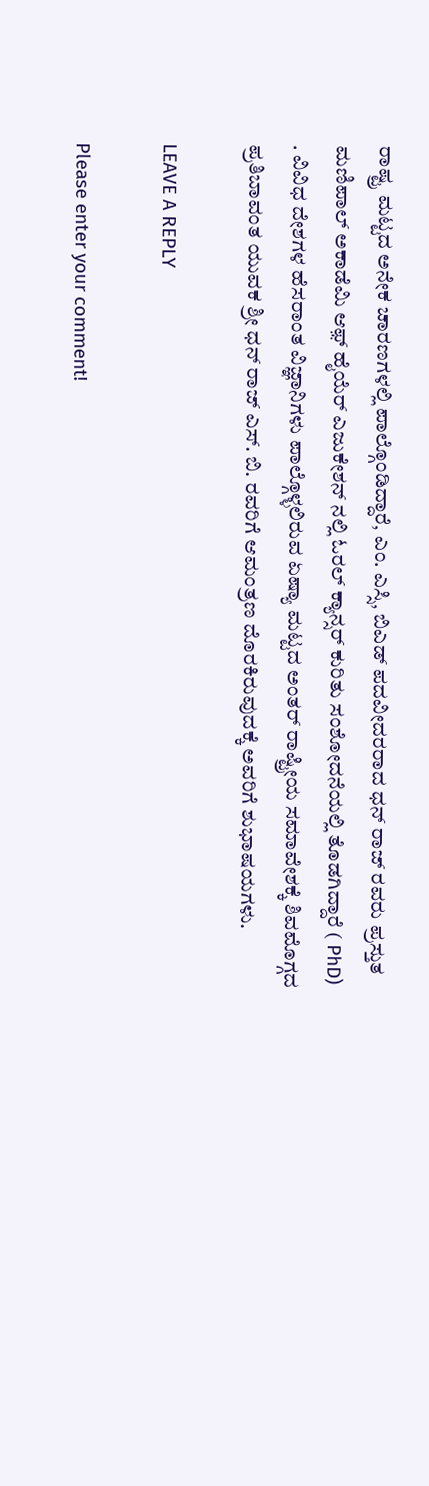ರಾಷ್ಟ್ರ ಮಟ್ಟದ ಅನೇಕ ಚಾರಣಗಳಲ್ಲಿ ಪಾಲ್ಗೊಂಡಿದ್ದಾರೆ, ಎಂ. ಎಸ್ಸಿ, ಬಿಎಡ್ ಪದವೀದರರಾದ ಧನ್ ರಾಜ್ ರವರು ಪ್ರಸ್ತುತ ಮಣಿಪಾಲ್ ಅಕಾಡೆಮಿ ಆಫ಼್ ಹೈಯೆರ್ ಎಜುಕೇಶನ್ ನಲ್ಲಿ ಓರಲ್ ಕ್ಯಾನ್ಸರ್ ಕುರಿತು ಸಂಶೋದನೆಯಲ್ಲಿ ತೊಡಗಿದ್ದಾರೆ ( PhD) . ವಿವಿಧ ದೇಶಗಳ ಹೆಸರಾಂತ ವಿಜ್ಞಾನಿಗಳು ಪಾಲ್ಗೊಳ್ಳಲಿರುವ ಏಷ್ಯಾ ಮಟ್ಟದ ಅಂತರ್ ರಾಷ್ಟ್ರೀಯ ಸಮಾವೇಶಕ್ಕೆ ಶಿವಮೊಗ್ಗದ ಪ್ರತಿಬಾವಂತ ಯುವಕ ಶ್ರೀ ಧನ್ ರಾಜ್ ಎಸ್. ಬಿ. ರವರಿಗೆ ಆಮಂತ್ರಣ ದೊರಕಿರುವುದಕ್ಕೆ ಅವರಿಗೆ ಶುಭಾಷಯಗಳು.

LEAVE A REPLY

Please enter your comment!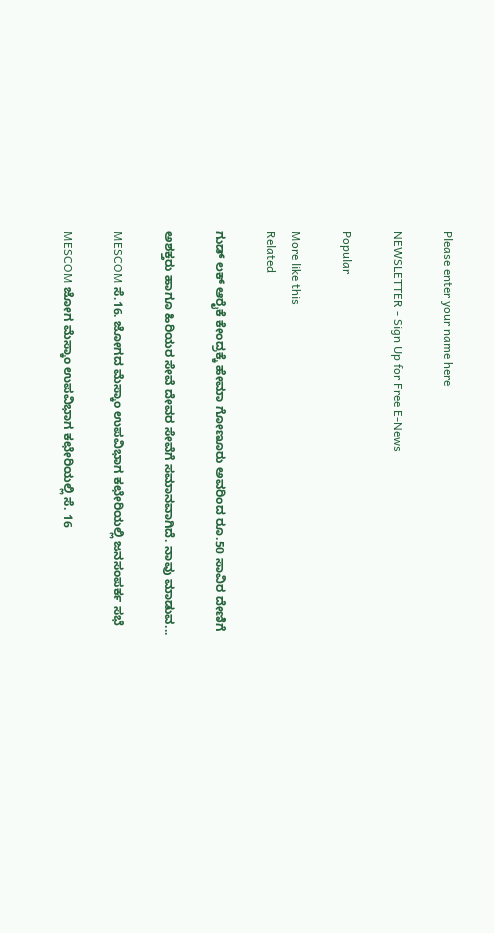Please enter your name here

NEWSLETTER - Sign Up for Free E-News

Popular

More like this
Related

ಗುಡ್ ಲಕ್ ಆರೈಕೆ ಕೇಂದ್ರಕ್ಕೆ ಹೇಮಾ ಗೋಣೂರು ಅವರಿಂದ ರೂ.50 ಸಾವಿರ ದೇಣಿಗೆ

ಅಶಕ್ತರು ಹಾಗೂ ಹಿರಿಯರ ಸೇವೆ ದೇವರ ಸೇವೆಗೆ ಸಮಾನವಾಗಿದೆ. ನಾವು ಮಾಡುವ...

MESCOM ಸೆ.16. ಜೋಗದ ಮೆಸ್ಕಾಂ ಉಪವಿಭಾಗ ಕಛೇರಿಯಲ್ಲಿ ಜನಸಂಪರ್ಕ ಸಭೆ

MESCOM ಜೋಗ ಮೆಸ್ಕಾಂ ಉಪವಿಭಾಗ ಕಛೇರಿಯಲ್ಲಿ ಸೆ. 16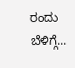ರಂದು ಬೆಳಿಗ್ಗೆ...